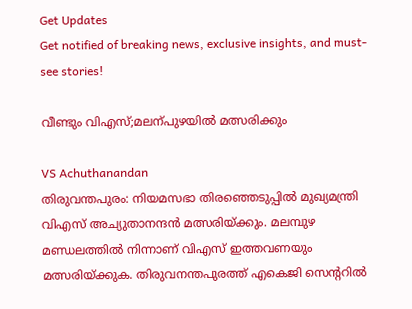Get Updates
Get notified of breaking news, exclusive insights, and must-see stories!

വീണ്ടും വിഎസ്;മലന്പുഴയില്‍ മത്സരിക്കും

VS Achuthanandan
തിരുവന്തപുരം: നിയമസഭാ തിരഞ്ഞെടുപ്പില്‍ മുഖ്യമന്ത്രി വിഎസ് അച്യുതാനന്ദന്‍ മത്സരിയ്ക്കും. മലമ്പുഴ മണ്ഡലത്തില്‍ നിന്നാണ് വിഎസ് ഇത്തവണയും മത്സരിയ്ക്കുക. തിരുവനന്തപുരത്ത് എകെജി സെന്ററില്‍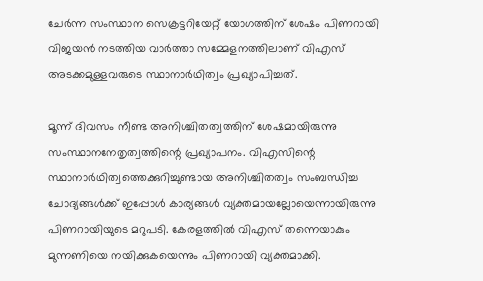ചേര്‍ന്ന സംസ്ഥാന സെക്രട്ടറിയേറ്റ് യോഗത്തിന് ശേഷം പിണറായി വിജയന്‍ നടത്തിയ വാര്‍ത്താ സമ്മേളനത്തിലാണ് വിഎസ് അടക്കമുള്ളവരുടെ സ്ഥാനാര്‍ഥിത്വം പ്രഖ്യാപിച്ചത്.

മൂന്ന് ദിവസം നീണ്ട അനിശ്ചിതത്വത്തിന് ശേഷമായിരുന്നു സംസ്ഥാനനേതൃത്വത്തിന്റെ പ്രഖ്യാപനം. വിഎസിന്റെ സ്ഥാനാര്‍ഥിത്വത്തെക്കുറിച്ചുണ്ടായ അനിശ്ചിതത്വം സംബന്ധിച്ച ചോദ്യങ്ങള്‍ക്ക് ഇപ്പോള്‍ കാര്യങ്ങള്‍ വ്യക്തമായല്ലോയെന്നായിരുന്നു പിണറായിയുടെ മറുപടി. കേരളത്തില്‍ വിഎസ് തന്നെയാകും മുന്നണിയെ നയിക്കുകയെന്നും പിണറായി വ്യക്തമാക്കി.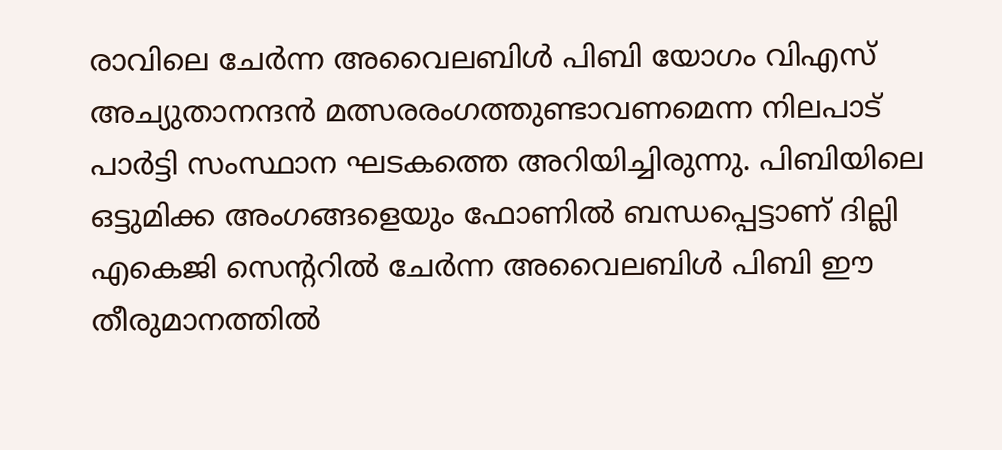രാവിലെ ചേര്‍ന്ന അവൈലബിള്‍ പിബി യോഗം വിഎസ് അച്യുതാനന്ദന്‍ മത്സരരംഗത്തുണ്ടാവണമെന്ന നിലപാട് പാര്‍ട്ടി സംസ്ഥാന ഘടകത്തെ അറിയിച്ചിരുന്നു. പിബിയിലെ ഒട്ടുമിക്ക അംഗങ്ങളെയും ഫോണില്‍ ബന്ധപ്പെട്ടാണ് ദില്ലി എകെജി സെന്ററില്‍ ചേര്‍ന്ന അവൈലബിള്‍ പിബി ഈ തീരുമാനത്തില്‍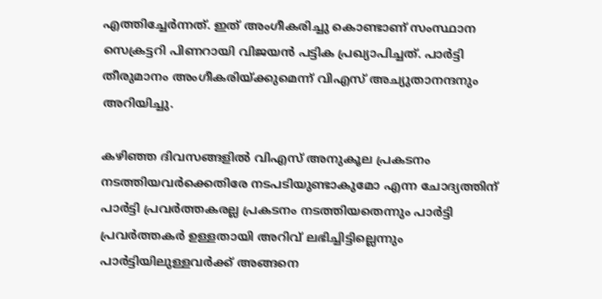എത്തിച്ചേര്‍ന്നത്. ഇത് അംഗീകരിച്ചു കൊണ്ടാണ് സംസ്ഥാന സെക്രട്ടറി പിണറായി വിജയന്‍ പട്ടിക പ്രഖ്യാപിച്ചത്. പാര്‍ട്ടി തീരുമാനം അംഗീകരിയ്ക്കുമെന്ന് വിഎസ് അച്യുതാനന്ദനും അറിയിച്ചു.

കഴിഞ്ഞ ദിവസങ്ങളില്‍ വിഎസ് അനുകൂല പ്രകടനം നടത്തിയവര്‍ക്കെതിരേ നടപടിയുണ്ടാകുമോ എന്ന ചോദ്യത്തിന് പാര്‍ട്ടി പ്രവര്‍ത്തകരല്ല പ്രകടനം നടത്തിയതെന്നും പാര്‍ട്ടി പ്രവര്‍ത്തകര്‍ ഉള്ളതായി അറിവ് ലഭിച്ചിട്ടില്ലെന്നും പാര്‍ട്ടിയിലുള്ളവര്‍ക്ക് അങ്ങനെ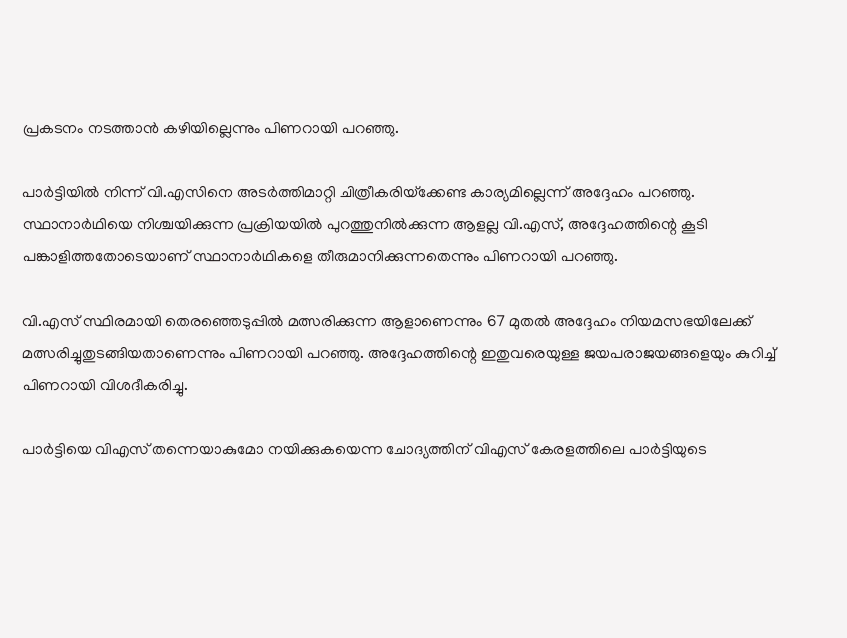പ്രകടനം നടത്താന്‍ കഴിയില്ലെന്നും പിണറായി പറഞ്ഞു.

പാര്‍ട്ടിയില്‍ നിന്ന് വി.എസിനെ അടര്‍ത്തിമാറ്റി ചിത്രീകരിയ്‌ക്കേണ്ട കാര്യമില്ലെന്ന് അദ്ദേഹം പറഞ്ഞു. സ്ഥാനാര്‍ഥിയെ നിശ്ചയിക്കുന്ന പ്രക്രിയയില്‍ പുറത്തുനില്‍ക്കുന്ന ആളല്ല വി.എസ്, അദ്ദേഹത്തിന്റെ കൂടി പങ്കാളിത്തതോടെയാണ് സ്ഥാനാര്‍ഥികളെ തീരുമാനിക്കുന്നതെന്നും പിണറായി പറഞ്ഞു.

വി.എസ് സ്ഥിരമായി തെരഞ്ഞെടുപ്പില്‍ മത്സരിക്കുന്ന ആളാണെന്നും 67 മുതല്‍ അദ്ദേഹം നിയമസഭയിലേക്ക് മത്സരിച്ചുതുടങ്ങിയതാണെന്നും പിണറായി പറഞ്ഞു. അദ്ദേഹത്തിന്റെ ഇതുവരെയുള്ള ജയപരാജയങ്ങളെയും കുറിച്ച് പിണറായി വിശദീകരിച്ചു.

പാര്‍ട്ടിയെ വിഎസ് തന്നെയാകുമോ നയിക്കുകയെന്ന ചോദ്യത്തിന് വിഎസ് കേരളത്തിലെ പാര്‍ട്ടിയുടെ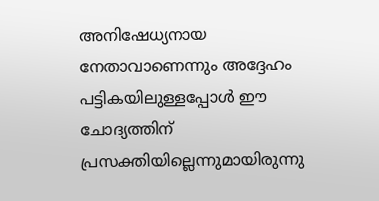അനിഷേധ്യനായ നേതാവാണെന്നും അദ്ദേഹം പട്ടികയിലുള്ളപ്പോള്‍ ഈ ചോദ്യത്തിന് പ്രസക്തിയില്ലെന്നുമായിരുന്നു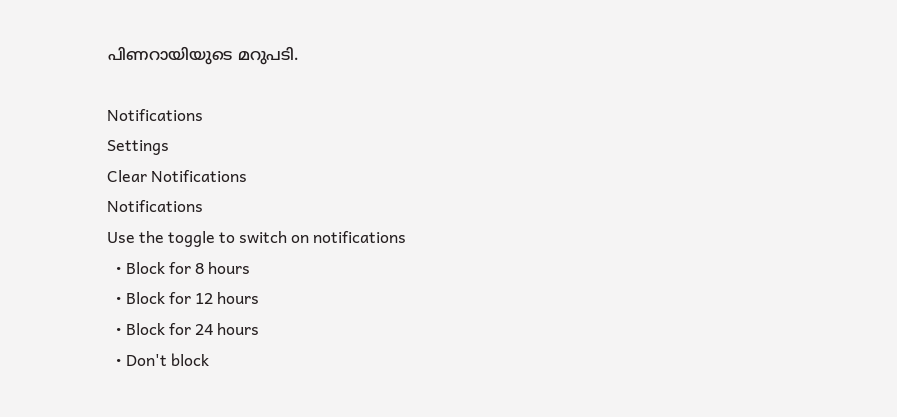പിണറായിയുടെ മറുപടി.

Notifications
Settings
Clear Notifications
Notifications
Use the toggle to switch on notifications
  • Block for 8 hours
  • Block for 12 hours
  • Block for 24 hours
  • Don't block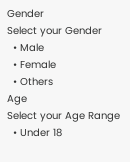Gender
Select your Gender
  • Male
  • Female
  • Others
Age
Select your Age Range
  • Under 18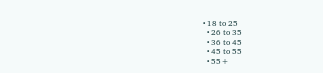• 18 to 25
  • 26 to 35
  • 36 to 45
  • 45 to 55
  • 55+